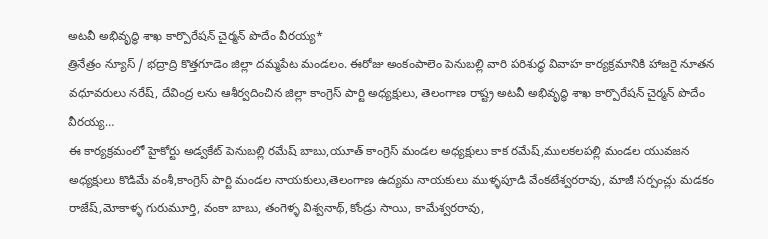అటవీ అభివృద్ధి శాఖ కార్పొరేషన్ చైర్మన్ పొదేం వీరయ్య*
త్రినేత్రం న్యూస్ / భద్రాద్రి కొత్తగూడెం జిల్లా దమ్మపేట మండలం. ఈరోజు అంకంపాలెం పెనుబల్లి వారి పరిశుద్ధ వివాహ కార్యక్రమానికి హాజరై నూతన వధూవరులు నరేష్, దేవింద్ర లను ఆశీర్వదించిన జిల్లా కాంగ్రెస్ పార్టి అధ్యక్షులు, తెలంగాణ రాష్ట్ర అటవీ అభివృద్ధి శాఖ కార్పొరేషన్ చైర్మన్ పొదేం వీరయ్య…
ఈ కార్యక్రమంలో హైకోర్టు అడ్వకేట్ పెనుబల్లి రమేష్ బాబు,యూత్ కాంగ్రెస్ మండల అధ్యక్షులు కాక రమేష్,ములకలపల్లి మండల యువజన అధ్యక్షులు కొడిమే వంశీ,కాంగ్రెస్ పార్టి మండల నాయకులు,తెలంగాణ ఉద్యమ నాయకులు ముళ్ళపూడి వేంకటేశ్వరరావు, మాజీ సర్పంచ్లు మడకం రాజేష్,మోకాళ్ళ గురుమూర్తి, వంకా బాబు, తంగెళ్ళ విశ్వనాథ్,కోండ్రు సాయి, కామేశ్వరరావు,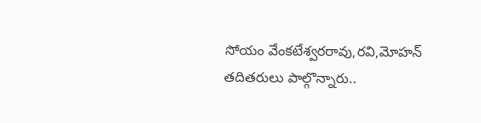సోయం వేంకటేశ్వరరావు,రవి,మోహన్ తదితరులు పాల్గొన్నారు..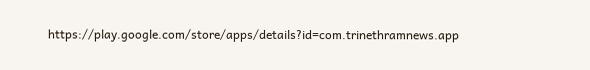https://play.google.com/store/apps/details?id=com.trinethramnews.app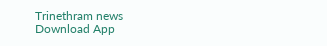Trinethram news
Download App